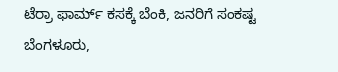ಟೆರ್ರಾ ಫಾರ್ಮ್ ಕಸಕ್ಕೆ ಬೆಂಕಿ, ಜನರಿಗೆ ಸಂಕಷ್ಟ
ಬೆಂಗಳೂರು,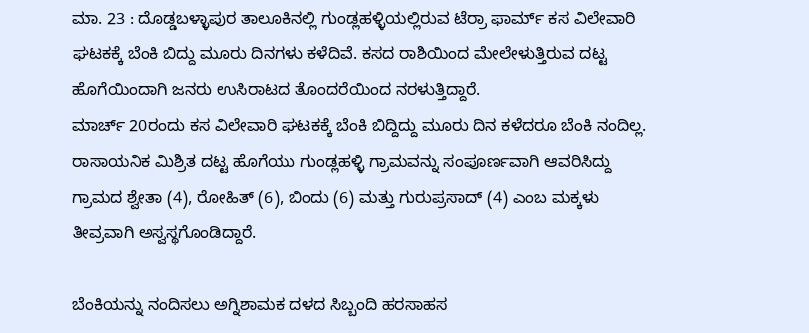ಮಾ. 23 : ದೊಡ್ಡಬಳ್ಳಾಪುರ ತಾಲೂಕಿನಲ್ಲಿ ಗುಂಡ್ಲಹಳ್ಳಿಯಲ್ಲಿರುವ ಟೆರ್ರಾ ಫಾರ್ಮ್ ಕಸ ವಿಲೇವಾರಿ ಘಟಕಕ್ಕೆ ಬೆಂಕಿ ಬಿದ್ದು ಮೂರು ದಿನಗಳು ಕಳೆದಿವೆ. ಕಸದ ರಾಶಿಯಿಂದ ಮೇಲೇಳುತ್ತಿರುವ ದಟ್ಟ ಹೊಗೆಯಿಂದಾಗಿ ಜನರು ಉಸಿರಾಟದ ತೊಂದರೆಯಿಂದ ನರಳುತ್ತಿದ್ದಾರೆ.
ಮಾರ್ಚ್ 20ರಂದು ಕಸ ವಿಲೇವಾರಿ ಘಟಕಕ್ಕೆ ಬೆಂಕಿ ಬಿದ್ದಿದ್ದು ಮೂರು ದಿನ ಕಳೆದರೂ ಬೆಂಕಿ ನಂದಿಲ್ಲ. ರಾಸಾಯನಿಕ ಮಿಶ್ರಿತ ದಟ್ಟ ಹೊಗೆಯು ಗುಂಡ್ಲಹಳ್ಳಿ ಗ್ರಾಮವನ್ನು ಸಂಪೂರ್ಣವಾಗಿ ಆವರಿಸಿದ್ದು ಗ್ರಾಮದ ಶ್ವೇತಾ (4), ರೋಹಿತ್ (6), ಬಿಂದು (6) ಮತ್ತು ಗುರುಪ್ರಸಾದ್ (4) ಎಂಬ ಮಕ್ಕಳು ತೀವ್ರವಾಗಿ ಅಸ್ವಸ್ಥಗೊಂಡಿದ್ದಾರೆ.

ಬೆಂಕಿಯನ್ನು ನಂದಿಸಲು ಅಗ್ನಿಶಾಮಕ ದಳದ ಸಿಬ್ಬಂದಿ ಹರಸಾಹಸ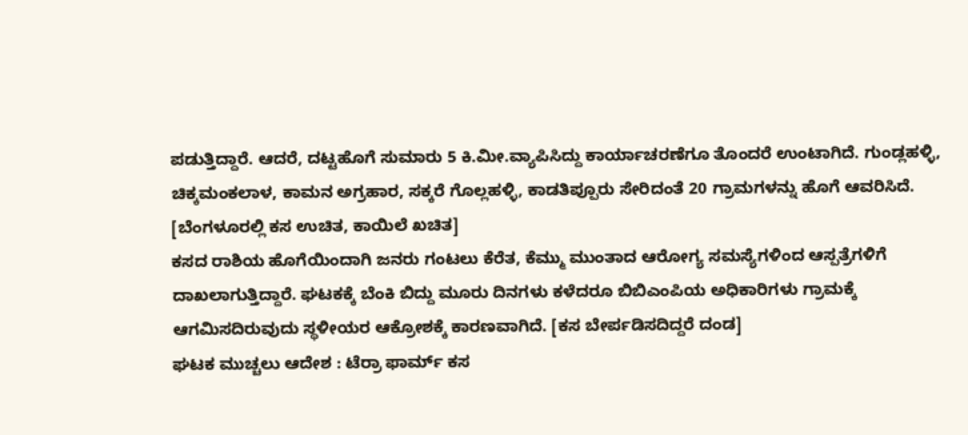ಪಡುತ್ತಿದ್ದಾರೆ. ಆದರೆ, ದಟ್ಟಹೊಗೆ ಸುಮಾರು 5 ಕಿ.ಮೀ.ವ್ಯಾಪಿಸಿದ್ದು ಕಾರ್ಯಾಚರಣೆಗೂ ತೊಂದರೆ ಉಂಟಾಗಿದೆ. ಗುಂಡ್ಲಹಳ್ಳಿ, ಚಿಕ್ಕಮಂಕಲಾಳ, ಕಾಮನ ಅಗ್ರಹಾರ, ಸಕ್ಕರೆ ಗೊಲ್ಲಹಳ್ಳಿ, ಕಾಡತಿಪ್ಪೂರು ಸೇರಿದಂತೆ 20 ಗ್ರಾಮಗಳನ್ನು ಹೊಗೆ ಆವರಿಸಿದೆ. [ಬೆಂಗಳೂರಲ್ಲಿ ಕಸ ಉಚಿತ, ಕಾಯಿಲೆ ಖಚಿತ]
ಕಸದ ರಾಶಿಯ ಹೊಗೆಯಿಂದಾಗಿ ಜನರು ಗಂಟಲು ಕೆರೆತ, ಕೆಮ್ಮು ಮುಂತಾದ ಆರೋಗ್ಯ ಸಮಸ್ಯೆಗಳಿಂದ ಆಸ್ಪತ್ರೆಗಳಿಗೆ ದಾಖಲಾಗುತ್ತಿದ್ದಾರೆ. ಘಟಕಕ್ಕೆ ಬೆಂಕಿ ಬಿದ್ದು ಮೂರು ದಿನಗಳು ಕಳೆದರೂ ಬಿಬಿಎಂಪಿಯ ಅಧಿಕಾರಿಗಳು ಗ್ರಾಮಕ್ಕೆ ಆಗಮಿಸದಿರುವುದು ಸ್ಥಳೀಯರ ಆಕ್ರೋಶಕ್ಕೆ ಕಾರಣವಾಗಿದೆ. [ಕಸ ಬೇರ್ಪಡಿಸದಿದ್ದರೆ ದಂಡ]
ಘಟಕ ಮುಚ್ಚಲು ಆದೇಶ : ಟೆರ್ರಾ ಫಾರ್ಮ್ ಕಸ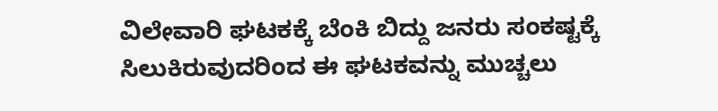ವಿಲೇವಾರಿ ಘಟಕಕ್ಕೆ ಬೆಂಕಿ ಬಿದ್ದು ಜನರು ಸಂಕಷ್ಟಕ್ಕೆ ಸಿಲುಕಿರುವುದರಿಂದ ಈ ಘಟಕವನ್ನು ಮುಚ್ಚಲು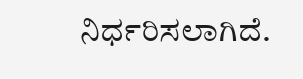ನಿರ್ಧರಿಸಲಾಗಿದೆ.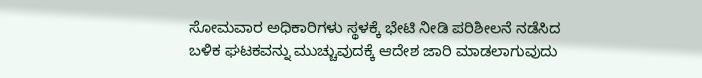ಸೋಮವಾರ ಅಧಿಕಾರಿಗಳು ಸ್ಥಳಕ್ಕೆ ಭೇಟಿ ನೀಡಿ ಪರಿಶೀಲನೆ ನಡೆಸಿದ ಬಳಿಕ ಘಟಕವನ್ನು ಮುಚ್ಚುವುದಕ್ಕೆ ಆದೇಶ ಜಾರಿ ಮಾಡಲಾಗುವುದು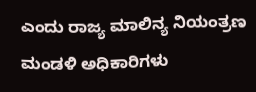ಎಂದು ರಾಜ್ಯ ಮಾಲಿನ್ಯ ನಿಯಂತ್ರಣ ಮಂಡಳಿ ಅಧಿಕಾರಿಗಳು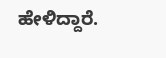ಹೇಳಿದ್ದಾರೆ.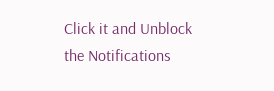Click it and Unblock the Notifications